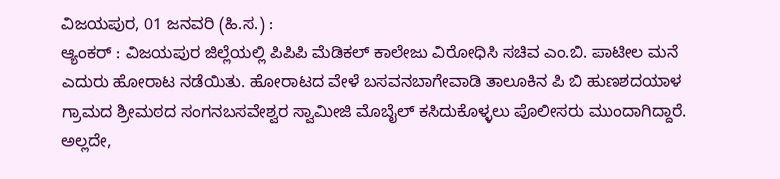ವಿಜಯಪುರ, 01 ಜನವರಿ (ಹಿ.ಸ.) :
ಆ್ಯಂಕರ್ : ವಿಜಯಪುರ ಜಿಲ್ಲೆಯಲ್ಲಿ ಪಿಪಿಪಿ ಮೆಡಿಕಲ್ ಕಾಲೇಜು ವಿರೋಧಿಸಿ ಸಚಿವ ಎಂ.ಬಿ. ಪಾಟೀಲ ಮನೆ ಎದುರು ಹೋರಾಟ ನಡೆಯಿತು. ಹೋರಾಟದ ವೇಳೆ ಬಸವನಬಾಗೇವಾಡಿ ತಾಲೂಕಿನ ಪಿ ಬಿ ಹುಣಶದಯಾಳ ಗ್ರಾಮದ ಶ್ರೀಮಠದ ಸಂಗನಬಸವೇಶ್ವರ ಸ್ವಾಮೀಜಿ ಮೊಬೈಲ್ ಕಸಿದುಕೊಳ್ಳಲು ಪೊಲೀಸರು ಮುಂದಾಗಿದ್ದಾರೆ. ಅಲ್ಲದೇ,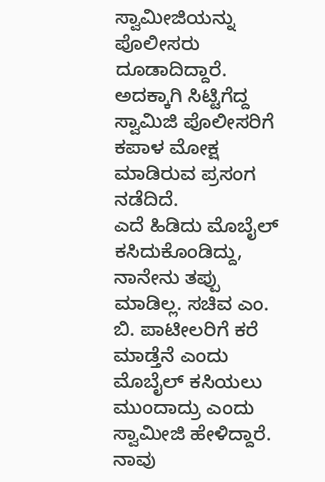ಸ್ವಾಮೀಜಿಯನ್ನು ಪೊಲೀಸರು ದೂಡಾದಿದ್ದಾರೆ. ಅದಕ್ಕಾಗಿ ಸಿಟ್ಟಿಗೆದ್ದ ಸ್ವಾಮಿಜಿ ಪೊಲೀಸರಿಗೆ ಕಪಾಳ ಮೋಕ್ಷ ಮಾಡಿರುವ ಪ್ರಸಂಗ ನಡೆದಿದೆ.
ಎದೆ ಹಿಡಿದು ಮೊಬೈಲ್ ಕಸಿದುಕೊಂಡಿದ್ದು, ನಾನೇನು ತಪ್ಪು ಮಾಡಿಲ್ಲ. ಸಚಿವ ಎಂ. ಬಿ. ಪಾಟೀಲರಿಗೆ ಕರೆ ಮಾಡ್ತೆನೆ ಎಂದು ಮೊಬೈಲ್ ಕಸಿಯಲು ಮುಂದಾದ್ರು ಎಂದು ಸ್ವಾಮೀಜಿ ಹೇಳಿದ್ದಾರೆ. ನಾವು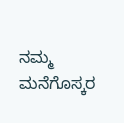ನಮ್ಮ ಮನೆಗೊಸ್ಕರ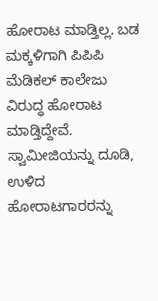ಹೋರಾಟ ಮಾಡ್ತಿಲ್ಲ. ಬಡ ಮಕ್ಕಳಿಗಾಗಿ ಪಿಪಿಪಿ ಮೆಡಿಕಲ್ ಕಾಲೇಜು ವಿರುದ್ಧ ಹೋರಾಟ ಮಾಡ್ತಿದ್ದೇವೆ.
ಸ್ವಾಮೀಜಿಯನ್ನು ದೂಡಿ, ಉಳಿದ ಹೋರಾಟಗಾರರನ್ನು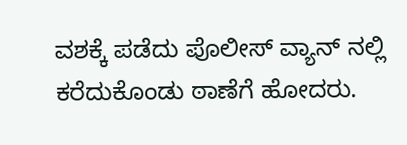ವಶಕ್ಕೆ ಪಡೆದು ಪೊಲೀಸ್ ವ್ಯಾನ್ ನಲ್ಲಿ ಕರೆದುಕೊಂಡು ಠಾಣೆಗೆ ಹೋದರು.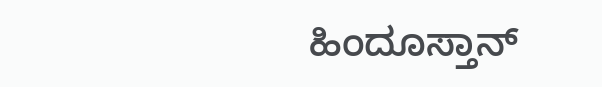ಹಿಂದೂಸ್ತಾನ್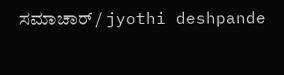ಸಮಾಚಾರ್ / jyothi deshpande